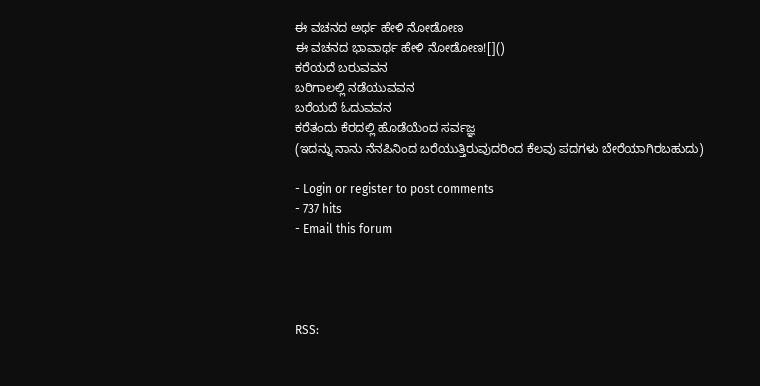ಈ ವಚನದ ಅರ್ಥ ಹೇಳಿ ನೋಡೋಣ
ಈ ವಚನದ ಭಾವಾರ್ಥ ಹೇಳಿ ನೋಡೋಣ![]()
ಕರೆಯದೆ ಬರುವವನ
ಬರಿಗಾಲಲ್ಲಿ ನಡೆಯುವವನ
ಬರೆಯದೆ ಓದುವವನ
ಕರೆತಂದು ಕೆರದಲ್ಲಿ ಹೊಡೆಯೆಂದ ಸರ್ವಜ್ಞ
(ಇದನ್ನು ನಾನು ನೆನಪಿನಿಂದ ಬರೆಯುತ್ತಿರುವುದರಿಂದ ಕೆಲವು ಪದಗಳು ಬೇರೆಯಾಗಿರಬಹುದು)

- Login or register to post comments
- 737 hits
- Email this forum




RSS: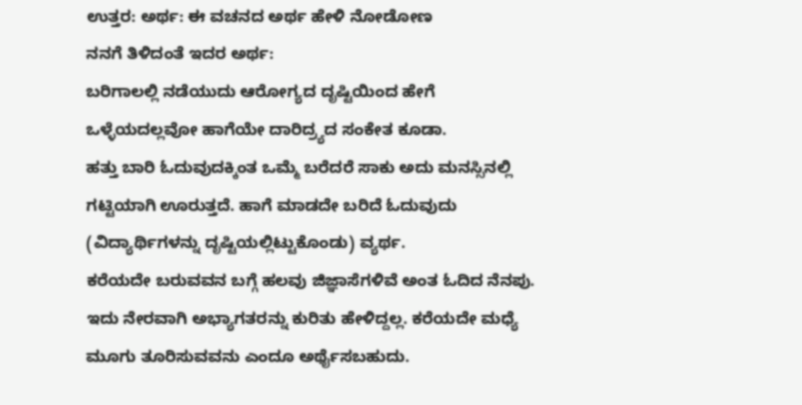ಉತ್ತರ: ಅರ್ಥ: ಈ ವಚನದ ಅರ್ಥ ಹೇಳಿ ನೋಡೋಣ
ನನಗೆ ತಿಳಿದಂತೆ ಇದರ ಅರ್ಥ:
ಬರಿಗಾಲಲ್ಲಿ ನಡೆಯುದು ಆರೋಗ್ಯದ ದೃಷ್ಟಿಯಿಂದ ಹೇಗೆ ಒಳ್ಳೆಯದಲ್ಲವೋ ಹಾಗೆಯೇ ದಾರಿದ್ರ್ಯದ ಸಂಕೇತ ಕೂಡಾ.
ಹತ್ತು ಬಾರಿ ಓದುವುದಕ್ಕಿಂತ ಒಮ್ಮೆ ಬರೆದರೆ ಸಾಕು ಅದು ಮನಸ್ಸಿನಲ್ಲಿ ಗಟ್ಟಿಯಾಗಿ ಊರುತ್ತದೆ. ಹಾಗೆ ಮಾಡದೇ ಬರಿದೆ ಓದುವುದು (ವಿದ್ಯಾರ್ಥಿಗಳನ್ನು ದೃಷ್ಟಿಯಲ್ಲಿಟ್ಟುಕೊಂಡು) ವ್ಯರ್ಥ.
ಕರೆಯದೇ ಬರುವವನ ಬಗ್ಗೆ ಹಲವು ಜಿಜ್ಞಾಸೆಗಳಿವೆ ಅಂತ ಓದಿದ ನೆನಪು. ಇದು ನೇರವಾಗಿ ಅಭ್ಯಾಗತರನ್ನು ಕುರಿತು ಹೇಳಿದ್ದಲ್ಲ. ಕರೆಯದೇ ಮಧ್ಯೆ ಮೂಗು ತೂರಿಸುವವನು ಎಂದೂ ಅರ್ಥೈಸಬಹುದು.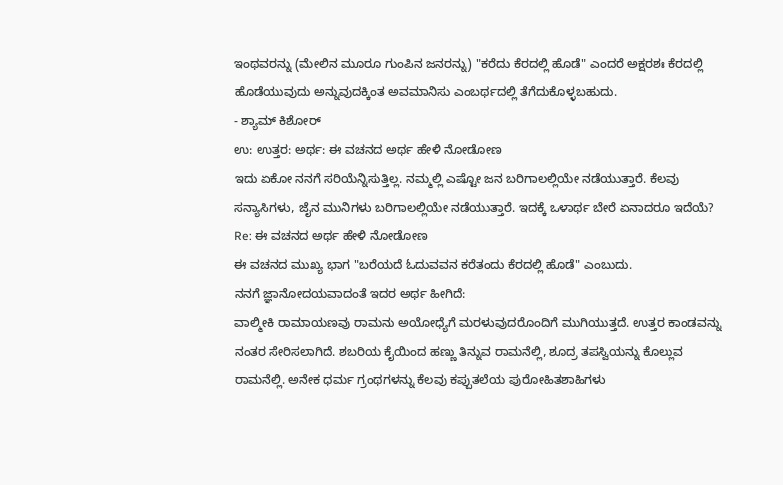ಇಂಥವರನ್ನು (ಮೇಲಿನ ಮೂರೂ ಗುಂಪಿನ ಜನರನ್ನು) "ಕರೆದು ಕೆರದಲ್ಲಿ ಹೊಡೆ" ಎಂದರೆ ಅಕ್ಷರಶಃ ಕೆರದಲ್ಲಿ ಹೊಡೆಯುವುದು ಅನ್ನುವುದಕ್ಕಿಂತ ಅವಮಾನಿಸು ಎಂಬರ್ಥದಲ್ಲಿ ತೆಗೆದುಕೊಳ್ಳಬಹುದು.
- ಶ್ಯಾಮ್ ಕಿಶೋರ್
ಉ: ಉತ್ತರ: ಅರ್ಥ: ಈ ವಚನದ ಅರ್ಥ ಹೇಳಿ ನೋಡೋಣ
ಇದು ಏಕೋ ನನಗೆ ಸರಿಯೆನ್ನಿಸುತ್ತಿಲ್ಲ. ನಮ್ಮಲ್ಲಿ ಎಷ್ಟೋ ಜನ ಬರಿಗಾಲಲ್ಲಿಯೇ ನಡೆಯುತ್ತಾರೆ. ಕೆಲವು ಸನ್ಯಾಸಿಗಳು, ಜೈನ ಮುನಿಗಳು ಬರಿಗಾಲಲ್ಲಿಯೇ ನಡೆಯುತ್ತಾರೆ. ಇದಕ್ಕೆ ಒಳಾರ್ಥ ಬೇರೆ ಏನಾದರೂ ಇದೆಯೆ?
Re: ಈ ವಚನದ ಅರ್ಥ ಹೇಳಿ ನೋಡೋಣ
ಈ ವಚನದ ಮುಖ್ಯ ಭಾಗ "ಬರೆಯದೆ ಓದುವವನ ಕರೆತಂದು ಕೆರದಲ್ಲಿ ಹೊಡೆ" ಎಂಬುದು.
ನನಗೆ ಜ್ಞಾನೋದಯವಾದಂತೆ ಇದರ ಅರ್ಥ ಹೀಗಿದೆ:
ವಾಲ್ಮೀಕಿ ರಾಮಾಯಣವು ರಾಮನು ಅಯೋಧ್ಯೆಗೆ ಮರಳುವುದರೊಂದಿಗೆ ಮುಗಿಯುತ್ತದೆ. ಉತ್ತರ ಕಾಂಡವನ್ನು ನಂತರ ಸೇರಿಸಲಾಗಿದೆ. ಶಬರಿಯ ಕೈಯಿಂದ ಹಣ್ಣು ತಿನ್ನುವ ರಾಮನೆಲ್ಲಿ, ಶೂದ್ರ ತಪಸ್ವಿಯನ್ನು ಕೊಲ್ಲುವ ರಾಮನೆಲ್ಲಿ. ಅನೇಕ ಧರ್ಮ ಗ್ರಂಥಗಳನ್ನು ಕೆಲವು ಕಪ್ಪುತಲೆಯ ಪುರೋಹಿತಶಾಹಿಗಳು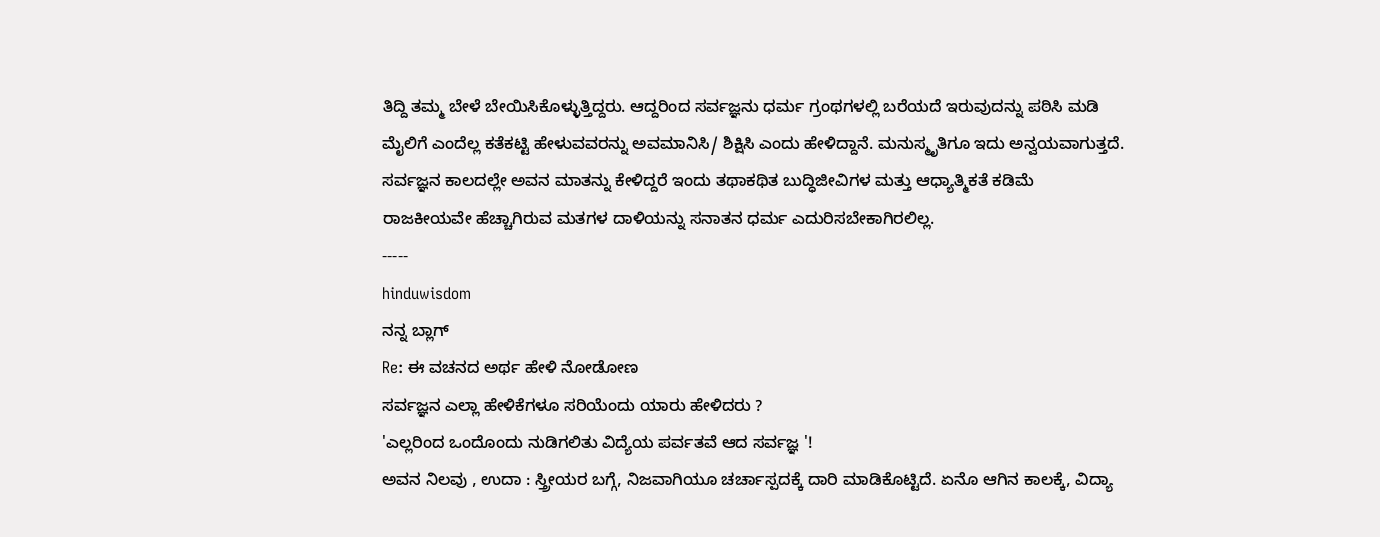ತಿದ್ದಿ ತಮ್ಮ ಬೇಳೆ ಬೇಯಿಸಿಕೊಳ್ಳುತ್ತಿದ್ದರು. ಆದ್ದರಿಂದ ಸರ್ವಜ್ಞನು ಧರ್ಮ ಗ್ರಂಥಗಳಲ್ಲಿ ಬರೆಯದೆ ಇರುವುದನ್ನು ಪಠಿಸಿ ಮಡಿ ಮೈಲಿಗೆ ಎಂದೆಲ್ಲ ಕತೆಕಟ್ಟಿ ಹೇಳುವವರನ್ನು ಅವಮಾನಿಸಿ/ ಶಿಕ್ಷಿಸಿ ಎಂದು ಹೇಳಿದ್ದಾನೆ. ಮನುಸ್ಮೃತಿಗೂ ಇದು ಅನ್ವಯವಾಗುತ್ತದೆ.
ಸರ್ವಜ್ಞನ ಕಾಲದಲ್ಲೇ ಅವನ ಮಾತನ್ನು ಕೇಳಿದ್ದರೆ ಇಂದು ತಥಾಕಥಿತ ಬುದ್ಧಿಜೀವಿಗಳ ಮತ್ತು ಆಧ್ಯಾತ್ಮಿಕತೆ ಕಡಿಮೆ ರಾಜಕೀಯವೇ ಹೆಚ್ಚಾಗಿರುವ ಮತಗಳ ದಾಳಿಯನ್ನು ಸನಾತನ ಧರ್ಮ ಎದುರಿಸಬೇಕಾಗಿರಲಿಲ್ಲ.
-----
hinduwisdom
ನನ್ನ ಬ್ಲಾಗ್
Re: ಈ ವಚನದ ಅರ್ಥ ಹೇಳಿ ನೋಡೋಣ
ಸರ್ವಜ್ಞನ ಎಲ್ಲಾ ಹೇಳಿಕೆಗಳೂ ಸರಿಯೆಂದು ಯಾರು ಹೇಳಿದರು ?
'ಎಲ್ಲರಿಂದ ಒಂದೊಂದು ನುಡಿಗಲಿತು ವಿದ್ಯೆಯ ಪರ್ವತವೆ ಆದ ಸರ್ವಜ್ಞ '!
ಅವನ ನಿಲವು , ಉದಾ : ಸ್ತ್ರೀಯರ ಬಗ್ಗೆ, ನಿಜವಾಗಿಯೂ ಚರ್ಚಾಸ್ಪದಕ್ಕೆ ದಾರಿ ಮಾಡಿಕೊಟ್ಟಿದೆ. ಏನೊ ಆಗಿನ ಕಾಲಕ್ಕೆ, ವಿದ್ಯಾ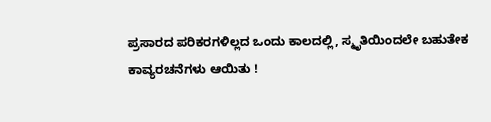ಪ್ರಸಾರದ ಪರಿಕರಗಳಿಲ್ಲದ ಒಂದು ಕಾಲದಲ್ಲಿ, ಸ್ಮೃತಿಯಿಂದಲೇ ಬಹುತೇಕ ಕಾವ್ಯರಚನೆಗಳು ಆಯಿತು !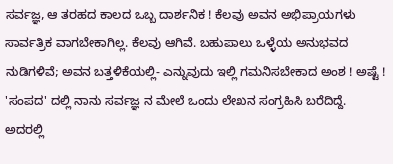ಸರ್ವಜ್ಞ, ಆ ತರಹದ ಕಾಲದ ಒಬ್ಬ ದಾರ್ಶನಿಕ ! ಕೆಲವು ಅವನ ಅಭಿಪ್ರಾಯಗಳು ಸಾರ್ವತ್ರಿಕ ವಾಗಬೇಕಾಗಿಲ್ಲ. ಕೆಲವು ಆಗಿವೆ. ಬಹುಪಾಲು ಒಳ್ಳೆಯ ಅನುಭವದ ನುಡಿಗಳಿವೆ; ಅವನ ಬತ್ತಳಿಕೆಯಲ್ಲಿ- ಎನ್ನುವುದು ಇಲ್ಲಿ ಗಮನಿಸಬೇಕಾದ ಅಂಶ ! ಅಷ್ಟೆ !
'ಸಂಪದ' ದಲ್ಲಿ ನಾನು ಸರ್ವಜ್ಞ ನ ಮೇಲೆ ಒಂದು ಲೇಖನ ಸಂಗ್ರಹಿಸಿ ಬರೆದಿದ್ದೆ. ಅದರಲ್ಲಿ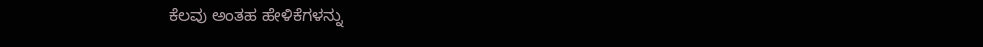ಕೆಲವು ಅಂತಹ ಹೇಳಿಕೆಗಳನ್ನು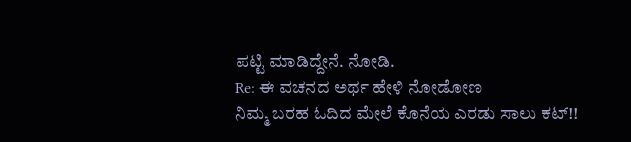ಪಟ್ಟಿ ಮಾಡಿದ್ದೇನೆ. ನೋಡಿ.
Re: ಈ ವಚನದ ಅರ್ಥ ಹೇಳಿ ನೋಡೋಣ
ನಿಮ್ಮ ಬರಹ ಓದಿದ ಮೇಲೆ ಕೊನೆಯ ಎರಡು ಸಾಲು ಕಟ್!!